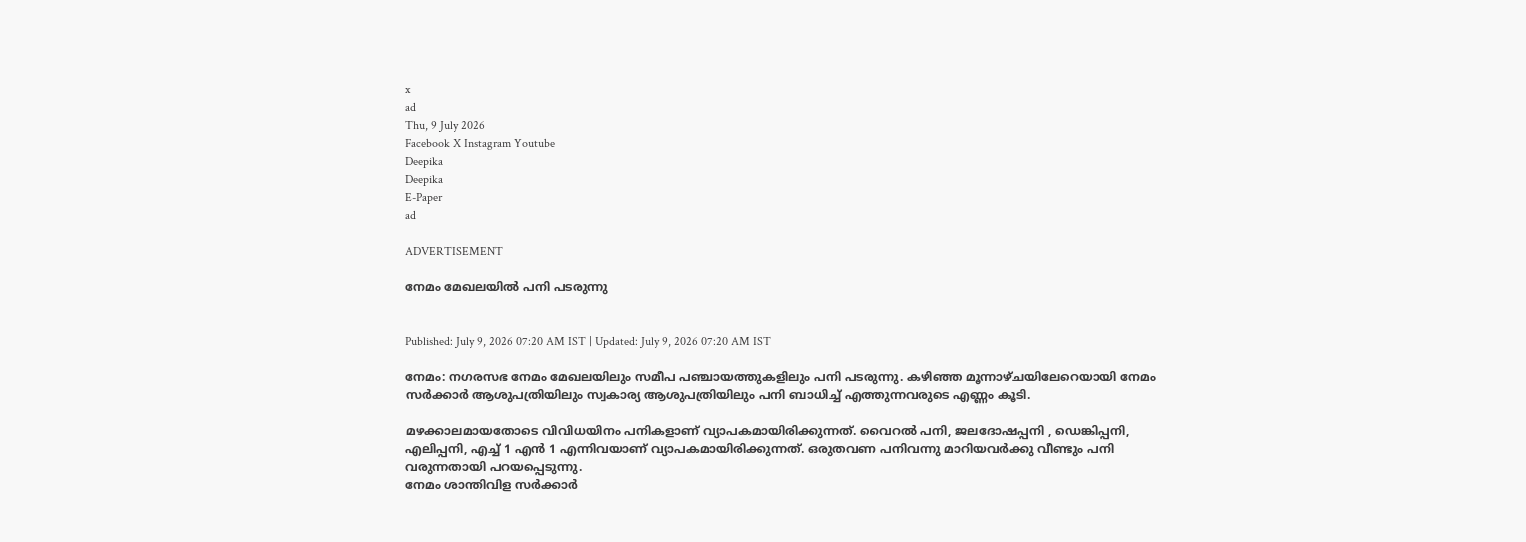x
ad
Thu, 9 July 2026
Facebook X Instagram Youtube
Deepika
Deepika
E-Paper
ad

ADVERTISEMENT

നേമം മേഖലയിൽ പനി പടരുന്നു


Published: July 9, 2026 07:20 AM IST | Updated: July 9, 2026 07:20 AM IST

നേമം: നഗരസഭ നേമം മേഖലയിലും സമീപ പഞ്ചായത്തുകളിലും പനി പടരുന്നു. കഴിഞ്ഞ മൂന്നാഴ്ചയിലേറെയായി നേമം സർക്കാർ ആശുപത്രിയിലും സ്വകാര്യ ആശുപത്രിയിലും പനി ബാധിച്ച് എത്തുന്നവരുടെ എണ്ണം കൂടി.

മഴക്കാലമായതോടെ വിവിധയിനം പനികളാണ് വ്യാപകമായിരിക്കുന്നത്. വൈറൽ പനി, ജലദോഷപ്പനി , ഡെങ്കിപ്പനി, എലിപ്പനി, എച്ച് 1 എൻ 1 എന്നിവയാണ് വ്യാപകമായിരിക്കുന്നത്. ഒരുതവണ പനിവന്നു മാറിയവർക്കു വീണ്ടും പനി വരുന്നതായി പറയപ്പെടുന്നു.
നേമം ശാന്തിവിള സർക്കാർ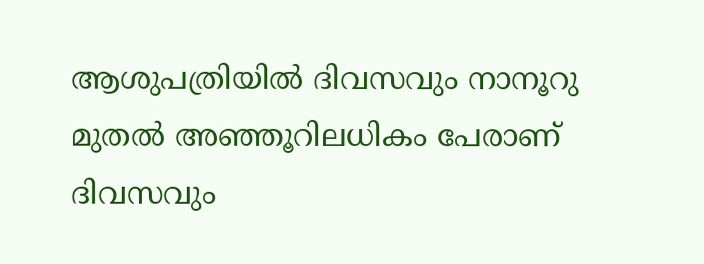ആശുപത്രിയിൽ ദിവസവും നാനൂറു മുതൽ അഞ്ഞൂറിലധികം പേരാണ് ദിവസവും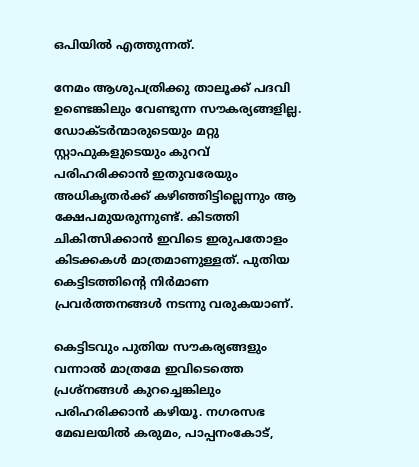ഒപിയിൽ എത്തുന്നത്.

നേമം ആശുപത്രിക്കു താലൂക്ക് പദവി ഉണ്ടെങ്കിലും വേണ്ടുന്ന സൗകര്യങ്ങളില്ല. ഡോക്ടർന്മാരുടെയും മറ്റു സ്റ്റാഫുകളുടെയും കുറവ് പരിഹരിക്കാൻ ഇതുവരേയും അധികൃതർക്ക് കഴിഞ്ഞിട്ടില്ലെന്നും ആ ക്ഷേപമുയരുന്നുണ്ട്. കിടത്തി ചികിത്സിക്കാൻ ഇവിടെ ഇരുപതോളം കിടക്കകൾ മാത്രമാണുള്ളത്. പുതിയ കെട്ടിടത്തിന്‍റെ നിർമാണ പ്രവർത്തനങ്ങൾ നടന്നു വരുകയാണ്.

കെട്ടിടവും പുതിയ സൗകര്യങ്ങളും വന്നാൽ മാത്രമേ ഇവിടെത്തെ പ്രശ്നങ്ങൾ കുറച്ചെങ്കിലും പരിഹരിക്കാൻ കഴിയൂ. നഗരസഭ മേഖലയിൽ കരുമം, പാപ്പനംകോട്,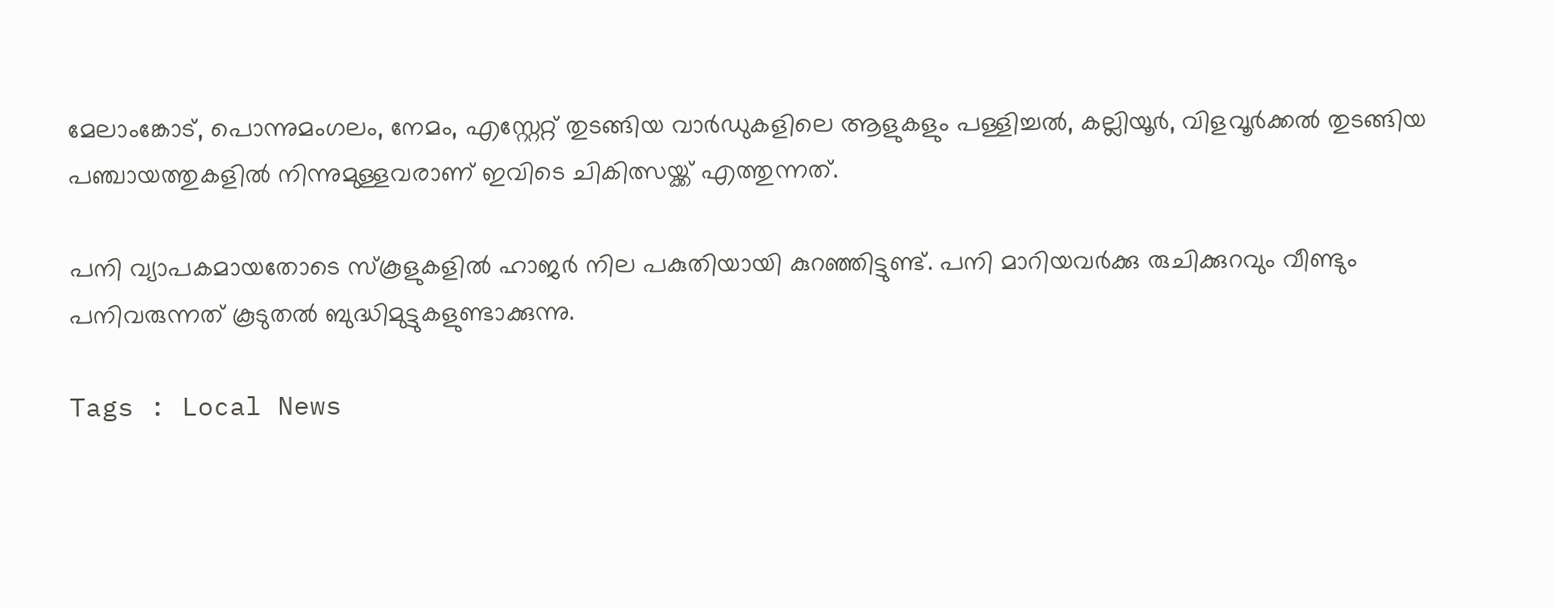മേലാംങ്കോട്, പൊന്നുമംഗലം, നേമം, എസ്റ്റേറ്റ് തുടങ്ങിയ വാർഡുകളിലെ ആളുകളും പള്ളിച്ചൽ, കല്ലിയൂർ, വിളവൂർക്കൽ തുടങ്ങിയ പഞ്ചായത്തുകളിൽ നിന്നുമുള്ളവരാണ് ഇവിടെ ചികിത്സയ്ക്ക് എത്തുന്നത്.

പനി വ്യാപകമായതോടെ സ്‌കൂളുകളിൽ ഹാജർ നില പകുതിയായി കുറഞ്ഞിട്ടുണ്ട്. പനി മാറിയവർക്കു രുചിക്കുറവും വീണ്ടും പനിവരുന്നത് കൂടുതൽ ബുദ്ധിമുട്ടുകളുണ്ടാക്കുന്നു.

Tags : Local News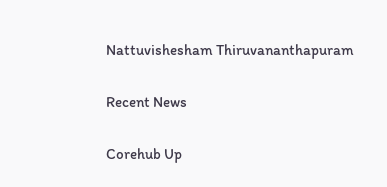Nattuvishesham Thiruvananthapuram

Recent News

Corehub Up